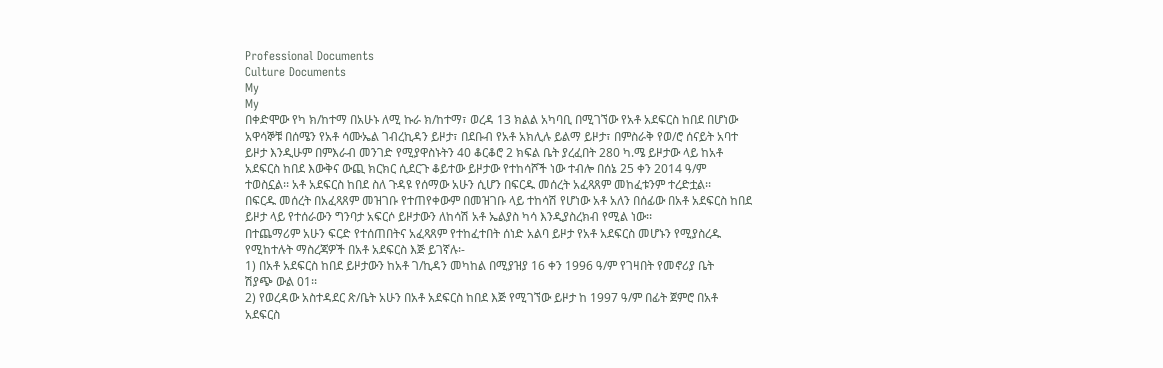Professional Documents
Culture Documents
My
My
በቀድሞው የካ ክ/ከተማ በአሁኑ ለሚ ኩራ ክ/ከተማ፣ ወረዳ 13 ክልል አካባቢ በሚገኘው የአቶ አደፍርስ ከበደ በሆነው
አዋሳኞቹ በሰሜን የአቶ ሳሙኤል ገብረኪዳን ይዞታ፣ በደቡብ የአቶ አክሊሉ ይልማ ይዞታ፣ በምስራቅ የወ/ሮ ሰናይት አባተ
ይዞታ እንዲሁም በምእራብ መንገድ የሚያዋስኑትን 40 ቆርቆሮ 2 ክፍል ቤት ያረፈበት 280 ካ.ሜ ይዞታው ላይ ከአቶ
አደፍርስ ከበደ እውቅና ውጪ ክርክር ሲደርጉ ቆይተው ይዞታው የተከሳሾች ነው ተብሎ በሰኔ 25 ቀን 2014 ዓ/ም
ተወስኗል፡፡ አቶ አደፍርስ ከበደ ስለ ጉዳዩ የሰማው አሁን ሲሆን በፍርዱ መሰረት አፈጻጸም መከፈቱንም ተረድቷል፡፡
በፍርዱ መሰረት በአፈጻጸም መዝገቡ የተጠየቀውም በመዝገቡ ላይ ተከሳሽ የሆነው አቶ አለን በሰፊው በአቶ አደፍርስ ከበደ
ይዞታ ላይ የተሰራውን ግንባታ አፍርሶ ይዞታውን ለከሳሽ አቶ ኤልያስ ካሳ እንዲያስረክብ የሚል ነው፡፡
በተጨማሪም አሁን ፍርድ የተሰጠበትና አፈጻጸም የተከፈተበት ሰነድ አልባ ይዞታ የአቶ አደፍርስ መሆኑን የሚያስረዱ
የሚከተሉት ማስረጃዎች በአቶ አደፍርስ እጅ ይገኛሉ፡-
1) በአቶ አደፍርስ ከበደ ይዞታውን ከአቶ ገ/ኪዳን መካከል በሚያዝያ 16 ቀን 1996 ዓ/ም የገዛበት የመኖሪያ ቤት
ሽያጭ ውል 01፡፡
2) የወረዳው አስተዳደር ጽ/ቤት አሁን በአቶ አደፍርስ ከበደ እጅ የሚገኘው ይዞታ ከ 1997 ዓ/ም በፊት ጀምሮ በአቶ
አደፍርስ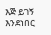እጅ ይገኝ እንደነበር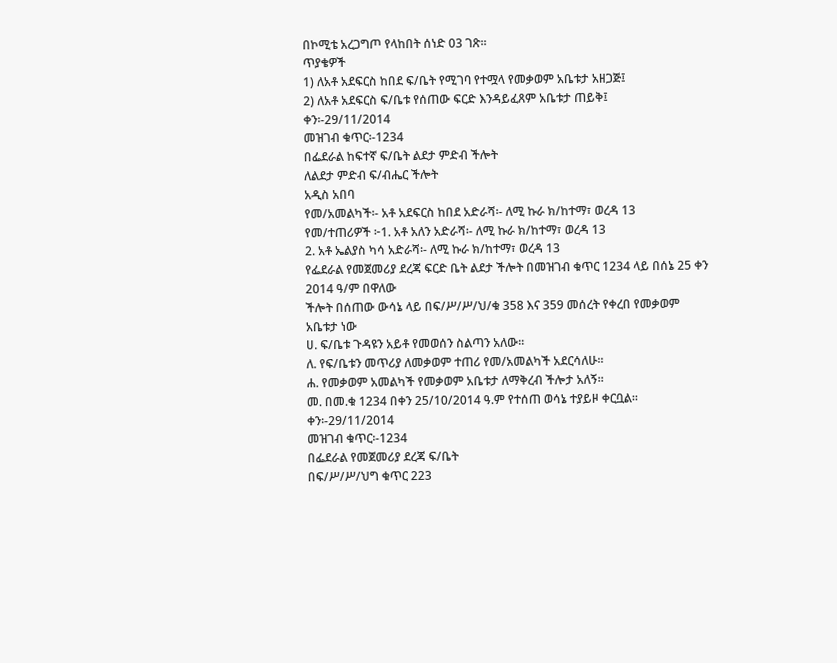በኮሚቴ አረጋግጦ የላከበት ሰነድ 03 ገጽ፡፡
ጥያቄዎች
1) ለአቶ አደፍርስ ከበደ ፍ/ቤት የሚገባ የተሟላ የመቃወም አቤቱታ አዘጋጅ፤
2) ለአቶ አደፍርስ ፍ/ቤቱ የሰጠው ፍርድ እንዳይፈጸም አቤቱታ ጠይቅ፤
ቀን፡-29/11/2014
መዝገብ ቁጥር፡-1234
በፌደራል ከፍተኛ ፍ/ቤት ልደታ ምድብ ችሎት
ለልደታ ምድብ ፍ/ብሔር ችሎት
አዲስ አበባ
የመ/አመልካች፡- አቶ አደፍርስ ከበደ አድራሻ፡- ለሚ ኩራ ክ/ከተማ፣ ወረዳ 13
የመ/ተጠሪዎች ፦1. አቶ አለን አድራሻ፡- ለሚ ኩራ ክ/ከተማ፣ ወረዳ 13
2. አቶ ኤልያስ ካሳ አድራሻ፡- ለሚ ኩራ ክ/ከተማ፣ ወረዳ 13
የፌደራል የመጀመሪያ ደረጃ ፍርድ ቤት ልደታ ችሎት በመዝገብ ቁጥር 1234 ላይ በሰኔ 25 ቀን 2014 ዓ/ም በዋለው
ችሎት በሰጠው ውሳኔ ላይ በፍ/ሥ/ሥ/ህ/ቁ 358 እና 359 መሰረት የቀረበ የመቃወም
አቤቱታ ነው
ሀ. ፍ/ቤቱ ጉዳዩን አይቶ የመወሰን ስልጣን አለው፡፡
ለ. የፍ/ቤቱን መጥሪያ ለመቃወም ተጠሪ የመ/አመልካች አደርሳለሁ፡፡
ሐ. የመቃወም አመልካች የመቃወም አቤቱታ ለማቅረብ ችሎታ አለኝ፡፡
መ. በመ.ቁ 1234 በቀን 25/10/2014 ዓ.ም የተሰጠ ወሳኔ ተያይዞ ቀርቧል፡፡
ቀን፡-29/11/2014
መዝገብ ቁጥር፡-1234
በፌደራል የመጀመሪያ ደረጃ ፍ/ቤት
በፍ/ሥ/ሥ/ህግ ቁጥር 223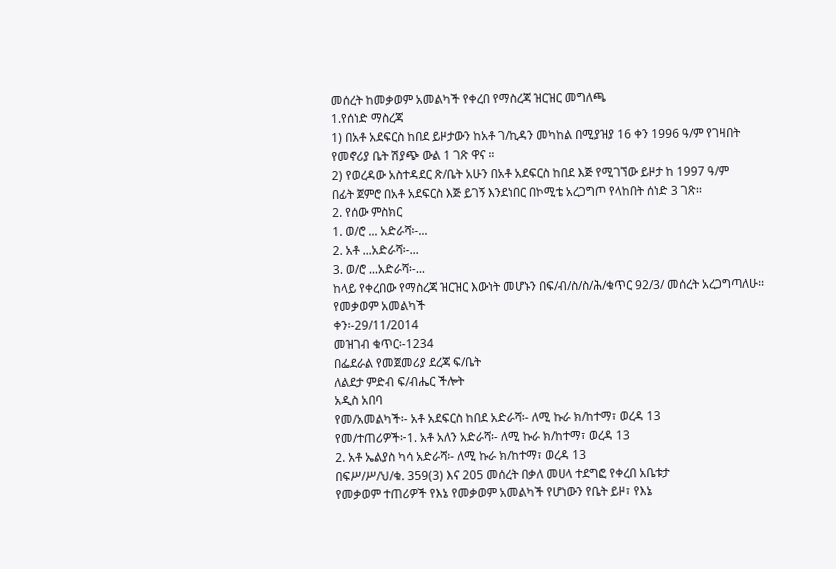መሰረት ከመቃወም አመልካች የቀረበ የማስረጃ ዝርዝር መግለጫ
1.የሰነድ ማስረጃ
1) በአቶ አደፍርስ ከበደ ይዞታውን ከአቶ ገ/ኪዳን መካከል በሚያዝያ 16 ቀን 1996 ዓ/ም የገዛበት
የመኖሪያ ቤት ሽያጭ ውል 1 ገጽ ዋና ።
2) የወረዳው አስተዳደር ጽ/ቤት አሁን በአቶ አደፍርስ ከበደ እጅ የሚገኘው ይዞታ ከ 1997 ዓ/ም
በፊት ጀምሮ በአቶ አደፍርስ እጅ ይገኝ እንደነበር በኮሚቴ አረጋግጦ የላከበት ሰነድ 3 ገጽ፡፡
2. የሰው ምስክር
1. ወ/ሮ ... አድራሻ፡-...
2. አቶ ...አድራሻ፡-...
3. ወ/ሮ ...አድራሻ፡-...
ከላይ የቀረበው የማስረጃ ዝርዝር እውነት መሆኑን በፍ/ብ/ስ/ስ/ሕ/ቁጥር 92/3/ መሰረት አረጋግጣለሁ፡፡
የመቃወም አመልካች
ቀን፡-29/11/2014
መዝገብ ቁጥር፡-1234
በፌደራል የመጀመሪያ ደረጃ ፍ/ቤት
ለልደታ ምድብ ፍ/ብሔር ችሎት
አዲስ አበባ
የመ/አመልካች፡- አቶ አደፍርስ ከበደ አድራሻ፡- ለሚ ኩራ ክ/ከተማ፣ ወረዳ 13
የመ/ተጠሪዎች፦1. አቶ አለን አድራሻ፡- ለሚ ኩራ ክ/ከተማ፣ ወረዳ 13
2. አቶ ኤልያስ ካሳ አድራሻ፡- ለሚ ኩራ ክ/ከተማ፣ ወረዳ 13
በፍሥ/ሥ/ህ/ቁ. 359(3) እና 205 መሰረት በቃለ መሀላ ተደግፎ የቀረበ አቤቱታ
የመቃወም ተጠሪዎች የእኔ የመቃወም አመልካች የሆነውን የቤት ይዞ፣ የእኔ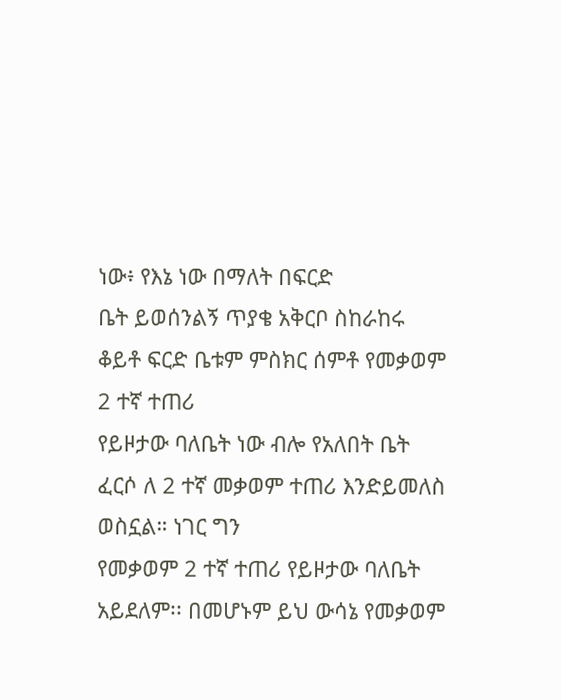ነው፥ የእኔ ነው በማለት በፍርድ
ቤት ይወሰንልኝ ጥያቄ አቅርቦ ስከራከሩ ቆይቶ ፍርድ ቤቱም ምስክር ሰምቶ የመቃወም 2 ተኛ ተጠሪ
የይዞታው ባለቤት ነው ብሎ የአለበት ቤት ፈርሶ ለ 2 ተኛ መቃወም ተጠሪ እንድይመለስ ወስኗል። ነገር ግን
የመቃወም 2 ተኛ ተጠሪ የይዞታው ባለቤት አይደለም፡፡ በመሆኑም ይህ ውሳኔ የመቃወም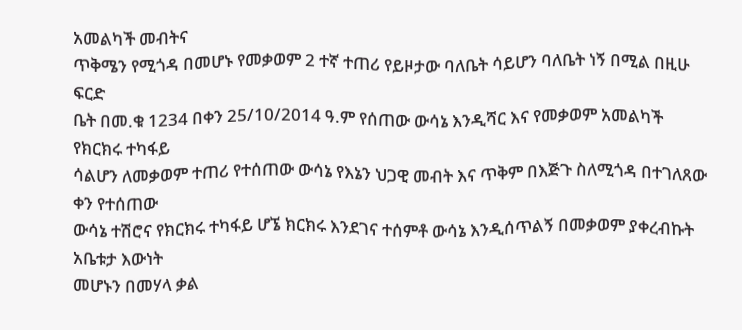አመልካች መብትና
ጥቅሜን የሚጎዳ በመሆኑ የመቃወም 2 ተኛ ተጠሪ የይዞታው ባለቤት ሳይሆን ባለቤት ነኝ በሚል በዚሁ ፍርድ
ቤት በመ.ቁ 1234 በቀን 25/10/2014 ዓ.ም የሰጠው ውሳኔ እንዲሻር እና የመቃወም አመልካች የክርክሩ ተካፋይ
ሳልሆን ለመቃወም ተጠሪ የተሰጠው ውሳኔ የእኔን ህጋዊ መብት እና ጥቅም በእጅጉ ስለሚጎዳ በተገለጸው ቀን የተሰጠው
ውሳኔ ተሽሮና የክርክሩ ተካፋይ ሆኜ ክርክሩ እንደገና ተሰምቶ ውሳኔ እንዲሰጥልኝ በመቃወም ያቀረብኩት አቤቱታ እውነት
መሆኑን በመሃላ ቃል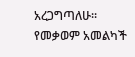አረጋግጣለሁ፡፡
የመቃወም አመልካች